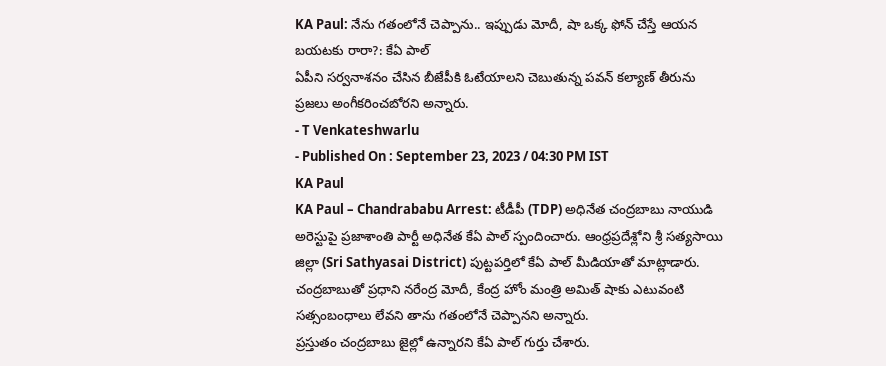KA Paul: నేను గతంలోనే చెప్పాను.. ఇప్పుడు మోదీ, షా ఒక్క ఫోన్ చేస్తే ఆయన బయటకు రారా?: కేఏ పాల్
ఏపీని సర్వనాశనం చేసిన బీజేపీకి ఓటేయాలని చెబుతున్న పవన్ కల్యాణ్ తీరును ప్రజలు అంగీకరించబోరని అన్నారు.
- T Venkateshwarlu
- Published On : September 23, 2023 / 04:30 PM IST
KA Paul
KA Paul – Chandrababu Arrest: టీడీపీ (TDP) అధినేత చంద్రబాబు నాయుడి అరెస్టుపై ప్రజాశాంతి పార్టీ అధినేత కేఏ పాల్ స్పందించారు. ఆంధ్రప్రదేశ్లోని శ్రీ సత్యసాయి జిల్లా (Sri Sathyasai District) పుట్టపర్తిలో కేఏ పాల్ మీడియాతో మాట్లాడారు. చంద్రబాబుతో ప్రధాని నరేంద్ర మోదీ, కేంద్ర హోం మంత్రి అమిత్ షాకు ఎటువంటి సత్సంబంధాలు లేవని తాను గతంలోనే చెప్పానని అన్నారు.
ప్రస్తుతం చంద్రబాబు జైల్లో ఉన్నారని కేఏ పాల్ గుర్తు చేశారు.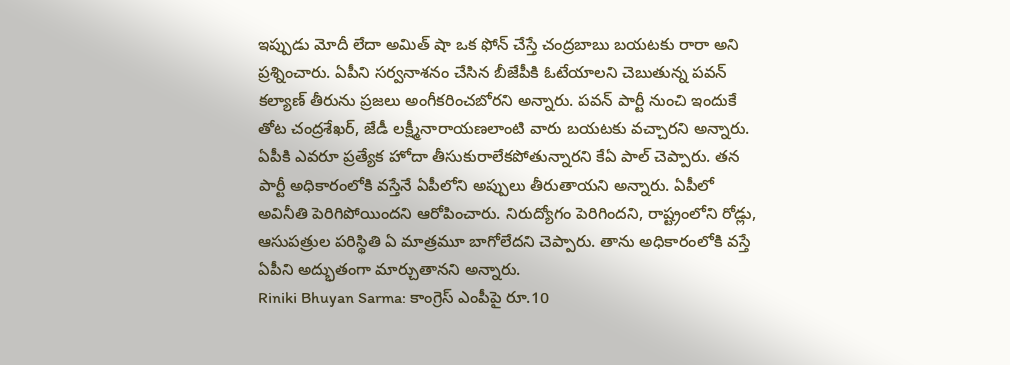ఇప్పుడు మోదీ లేదా అమిత్ షా ఒక ఫోన్ చేస్తే చంద్రబాబు బయటకు రారా అని ప్రశ్నించారు. ఏపీని సర్వనాశనం చేసిన బీజేపీకి ఓటేయాలని చెబుతున్న పవన్ కల్యాణ్ తీరును ప్రజలు అంగీకరించబోరని అన్నారు. పవన్ పార్టీ నుంచి ఇందుకే తోట చంద్రశేఖర్, జేడీ లక్ష్మీనారాయణలాంటి వారు బయటకు వచ్చారని అన్నారు.
ఏపీకి ఎవరూ ప్రత్యేక హోదా తీసుకురాలేకపోతున్నారని కేఏ పాల్ చెప్పారు. తన పార్టీ అధికారంలోకి వస్తేనే ఏపీలోని అప్పులు తీరుతాయని అన్నారు. ఏపీలో అవినీతి పెరిగిపోయిందని ఆరోపించారు. నిరుద్యోగం పెరిగిందని, రాష్ట్రంలోని రోడ్లు, ఆసుపత్రుల పరిస్థితి ఏ మాత్రమూ బాగోలేదని చెప్పారు. తాను అధికారంలోకి వస్తే ఏపీని అద్భుతంగా మార్చుతానని అన్నారు.
Riniki Bhuyan Sarma: కాంగ్రెస్ ఎంపీపై రూ.10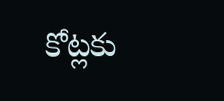కోట్లకు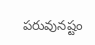పరువునష్టం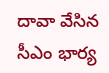దావా వేసిన సీఎం భార్య